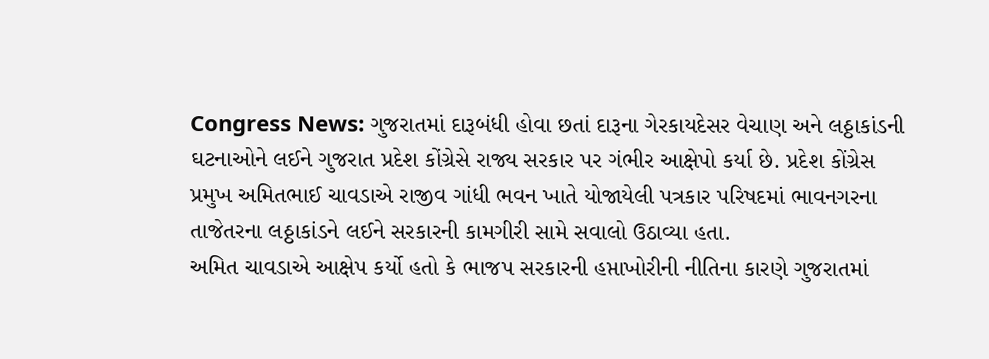Congress News: ગુજરાતમાં દારૂબંધી હોવા છતાં દારૂના ગેરકાયદેસર વેચાણ અને લઠ્ઠાકાંડની ઘટનાઓને લઈને ગુજરાત પ્રદેશ કોંગ્રેસે રાજ્ય સરકાર પર ગંભીર આક્ષેપો કર્યા છે. પ્રદેશ કોંગ્રેસ પ્રમુખ અમિતભાઈ ચાવડાએ રાજીવ ગાંધી ભવન ખાતે યોજાયેલી પત્રકાર પરિષદમાં ભાવનગરના તાજેતરના લઠ્ઠાકાંડને લઈને સરકારની કામગીરી સામે સવાલો ઉઠાવ્યા હતા.
અમિત ચાવડાએ આક્ષેપ કર્યો હતો કે ભાજપ સરકારની હપ્તાખોરીની નીતિના કારણે ગુજરાતમાં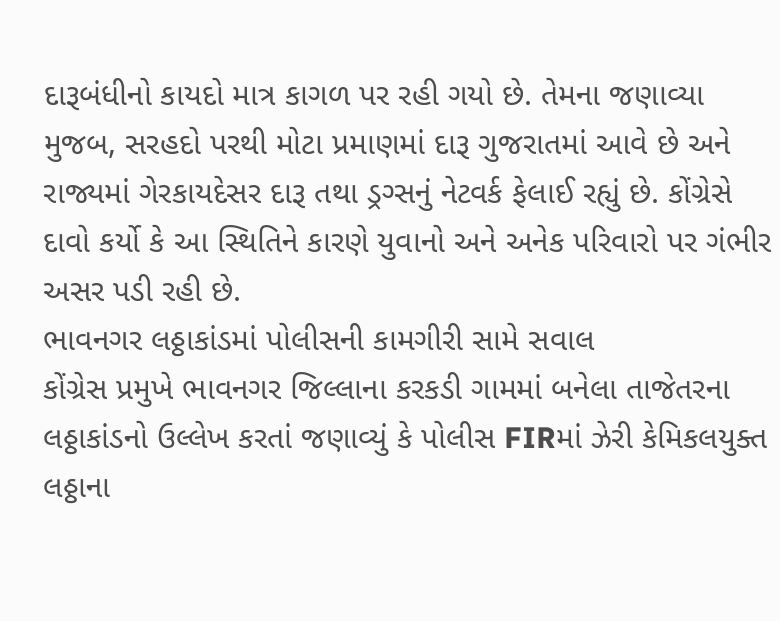દારૂબંધીનો કાયદો માત્ર કાગળ પર રહી ગયો છે. તેમના જણાવ્યા મુજબ, સરહદો પરથી મોટા પ્રમાણમાં દારૂ ગુજરાતમાં આવે છે અને રાજ્યમાં ગેરકાયદેસર દારૂ તથા ડ્રગ્સનું નેટવર્ક ફેલાઈ રહ્યું છે. કોંગ્રેસે દાવો કર્યો કે આ સ્થિતિને કારણે યુવાનો અને અનેક પરિવારો પર ગંભીર અસર પડી રહી છે.
ભાવનગર લઠ્ઠાકાંડમાં પોલીસની કામગીરી સામે સવાલ
કોંગ્રેસ પ્રમુખે ભાવનગર જિલ્લાના કરકડી ગામમાં બનેલા તાજેતરના લઠ્ઠાકાંડનો ઉલ્લેખ કરતાં જણાવ્યું કે પોલીસ FIRમાં ઝેરી કેમિકલયુક્ત લઠ્ઠાના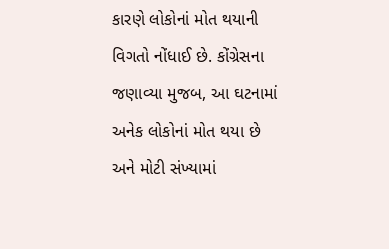કારણે લોકોનાં મોત થયાની વિગતો નોંધાઈ છે. કોંગ્રેસના જણાવ્યા મુજબ, આ ઘટનામાં અનેક લોકોનાં મોત થયા છે અને મોટી સંખ્યામાં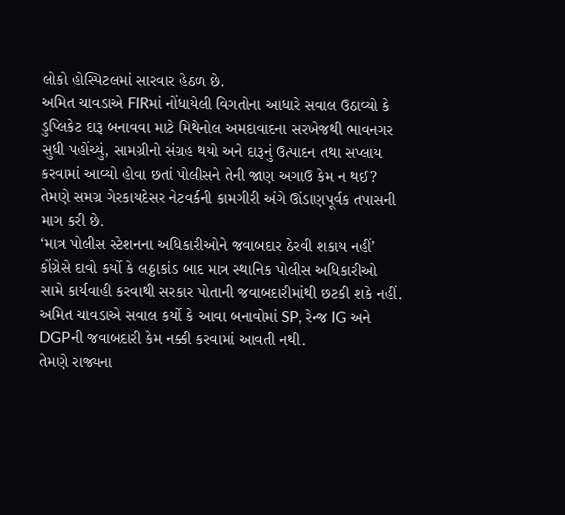લોકો હોસ્પિટલમાં સારવાર હેઠળ છે.
અમિત ચાવડાએ FIRમાં નોંધાયેલી વિગતોના આધારે સવાલ ઉઠાવ્યો કે ડુપ્લિકેટ દારૂ બનાવવા માટે મિથેનોલ અમદાવાદના સરખેજથી ભાવનગર સુધી પહોંચ્યું, સામગ્રીનો સંગ્રહ થયો અને દારૂનું ઉત્પાદન તથા સપ્લાય કરવામાં આવ્યો હોવા છતાં પોલીસને તેની જાણ અગાઉ કેમ ન થઈ? તેમણે સમગ્ર ગેરકાયદેસર નેટવર્કની કામગીરી અંગે ઊંડાણપૂર્વક તપાસની માગ કરી છે.
‘માત્ર પોલીસ સ્ટેશનના અધિકારીઓને જવાબદાર ઠેરવી શકાય નહીં’
કોંગ્રેસે દાવો કર્યો કે લઠ્ઠાકાંડ બાદ માત્ર સ્થાનિક પોલીસ અધિકારીઓ સામે કાર્યવાહી કરવાથી સરકાર પોતાની જવાબદારીમાંથી છટકી શકે નહીં. અમિત ચાવડાએ સવાલ કર્યો કે આવા બનાવોમાં SP, રેન્જ IG અને DGPની જવાબદારી કેમ નક્કી કરવામાં આવતી નથી.
તેમણે રાજ્યના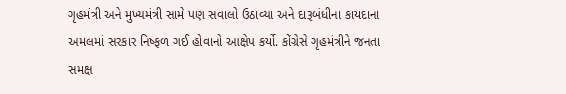ગૃહમંત્રી અને મુખ્યમંત્રી સામે પણ સવાલો ઉઠાવ્યા અને દારૂબંધીના કાયદાના અમલમાં સરકાર નિષ્ફળ ગઈ હોવાનો આક્ષેપ કર્યો. કોંગ્રેસે ગૃહમંત્રીને જનતા સમક્ષ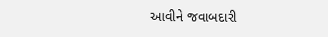આવીને જવાબદારી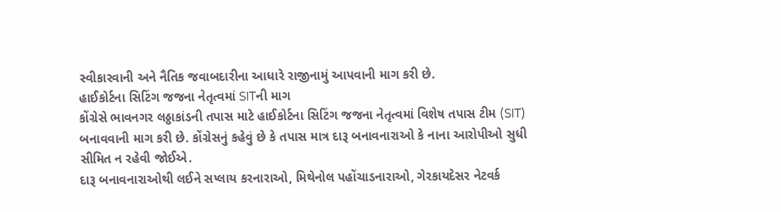સ્વીકારવાની અને નૈતિક જવાબદારીના આધારે રાજીનામું આપવાની માગ કરી છે.
હાઈકોર્ટના સિટિંગ જજના નેતૃત્વમાં SITની માગ
કોંગ્રેસે ભાવનગર લઠ્ઠાકાંડની તપાસ માટે હાઈકોર્ટના સિટિંગ જજના નેતૃત્વમાં વિશેષ તપાસ ટીમ (SIT) બનાવવાની માગ કરી છે. કોંગ્રેસનું કહેવું છે કે તપાસ માત્ર દારૂ બનાવનારાઓ કે નાના આરોપીઓ સુધી સીમિત ન રહેવી જોઈએ.
દારૂ બનાવનારાઓથી લઈને સપ્લાય કરનારાઓ, મિથેનોલ પહોંચાડનારાઓ, ગેરકાયદેસર નેટવર્ક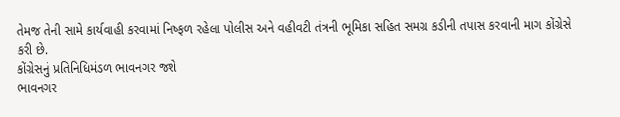તેમજ તેની સામે કાર્યવાહી કરવામાં નિષ્ફળ રહેલા પોલીસ અને વહીવટી તંત્રની ભૂમિકા સહિત સમગ્ર કડીની તપાસ કરવાની માગ કોંગ્રેસે કરી છે.
કોંગ્રેસનું પ્રતિનિધિમંડળ ભાવનગર જશે
ભાવનગર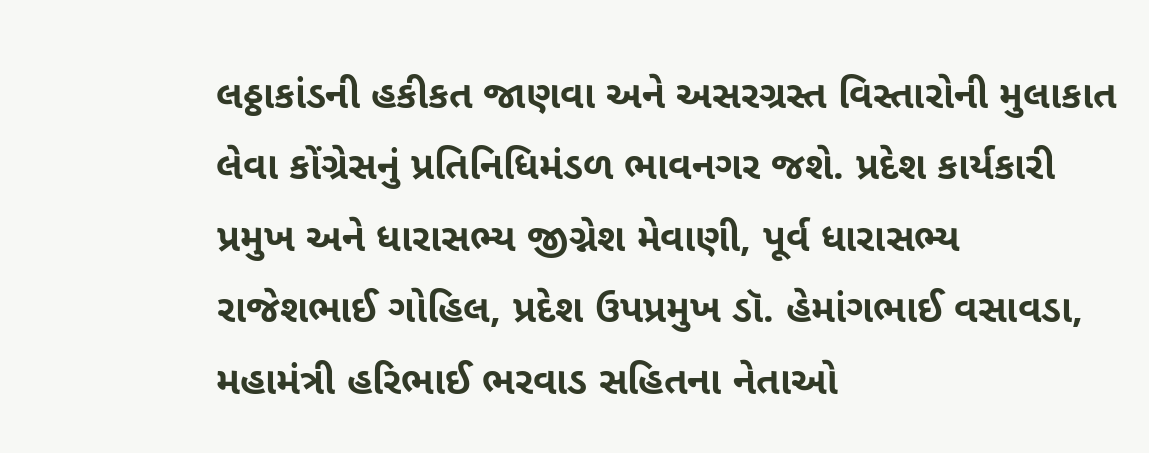લઠ્ઠાકાંડની હકીકત જાણવા અને અસરગ્રસ્ત વિસ્તારોની મુલાકાત લેવા કોંગ્રેસનું પ્રતિનિધિમંડળ ભાવનગર જશે. પ્રદેશ કાર્યકારી પ્રમુખ અને ધારાસભ્ય જીગ્નેશ મેવાણી, પૂર્વ ધારાસભ્ય રાજેશભાઈ ગોહિલ, પ્રદેશ ઉપપ્રમુખ ડૉ. હેમાંગભાઈ વસાવડા, મહામંત્રી હરિભાઈ ભરવાડ સહિતના નેતાઓ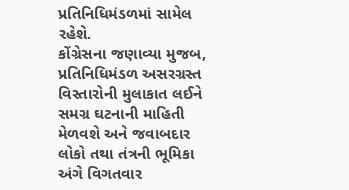પ્રતિનિધિમંડળમાં સામેલ રહેશે.
કોંગ્રેસના જણાવ્યા મુજબ, પ્રતિનિધિમંડળ અસરગ્રસ્ત વિસ્તારોની મુલાકાત લઈને સમગ્ર ઘટનાની માહિતી મેળવશે અને જવાબદાર લોકો તથા તંત્રની ભૂમિકા અંગે વિગતવાર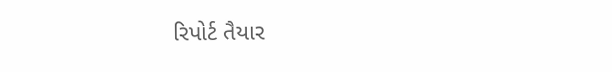રિપોર્ટ તૈયાર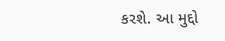કરશે. આ મુદ્દો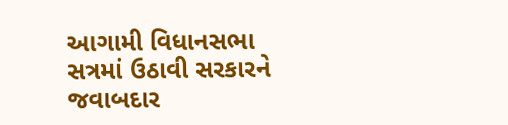આગામી વિધાનસભા સત્રમાં ઉઠાવી સરકારને જવાબદાર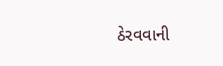ઠેરવવાની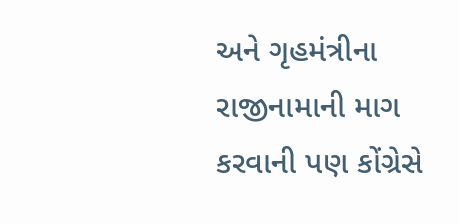અને ગૃહમંત્રીના રાજીનામાની માગ કરવાની પણ કોંગ્રેસે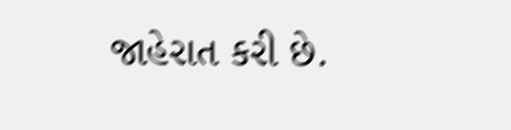જાહેરાત કરી છે.